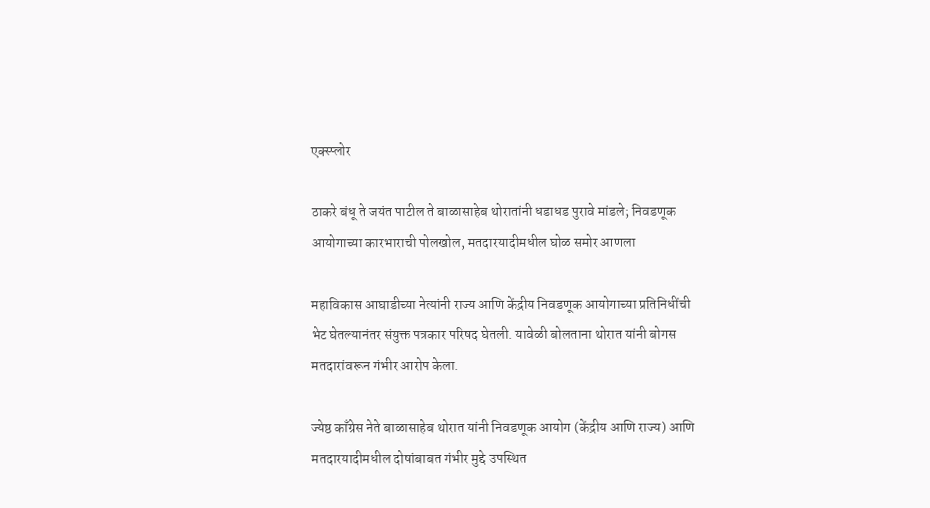एक्स्प्लोर

ठाकरे बंधू ते जयंत पाटील ते बाळासाहेब थोरातांनी धडाधड पुरावे मांडले; निवडणूक आयोगाच्या कारभाराची पोलखोल, मतदारयादीमधील घोळ समोर आणला

महाविकास आघाडीच्या नेत्यांनी राज्य आणि केंद्रीय निवडणूक आयोगाच्या प्रतिनिधींची भेट घेतल्यानंतर संयुक्त पत्रकार परिषद घेतली. यावेळी बोलताना थोरात यांनी बोगस मतदारांवरून गंभीर आरोप केला.

ज्येष्ठ काँग्रेस नेते बाळासाहेब थोरात यांनी निवडणूक आयोग (केंद्रीय आणि राज्य) आणि मतदारयादीमधील दोषांबाबत गंभीर मुद्दे उपस्थित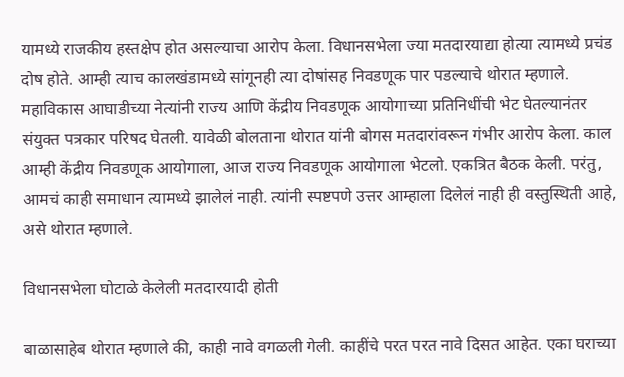यामध्ये राजकीय हस्तक्षेप होत असल्याचा आरोप केला. विधानसभेला ज्या मतदारयाद्या होत्या त्यामध्ये प्रचंड दोष होते. आम्ही त्याच कालखंडामध्ये सांगूनही त्या दोषांसह निवडणूक पार पडल्याचे थोरात म्हणाले. महाविकास आघाडीच्या नेत्यांनी राज्य आणि केंद्रीय निवडणूक आयोगाच्या प्रतिनिधींची भेट घेतल्यानंतर संयुक्त पत्रकार परिषद घेतली. यावेळी बोलताना थोरात यांनी बोगस मतदारांवरून गंभीर आरोप केला. काल आम्ही केंद्रीय निवडणूक आयोगाला, आज राज्य निवडणूक आयोगाला भेटलो. एकत्रित बैठक केली. परंतु, आमचं काही समाधान त्यामध्ये झालेलं नाही. त्यांनी स्पष्टपणे उत्तर आम्हाला दिलेलं नाही ही वस्तुस्थिती आहे, असे थोरात म्हणाले.

विधानसभेला घोटाळे केलेली मतदारयादी होती

बाळासाहेब थोरात म्हणाले की, काही नावे वगळली गेली. काहींचे परत परत नावे दिसत आहेत. एका घराच्या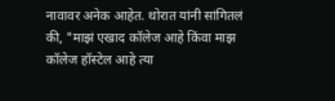नावावर अनेक आहेत. थोरात यांनी सांगितलं की, "माझं एखाद कॉलेज आहे किंवा माझ कॉलेज हॉस्टेल आहे त्या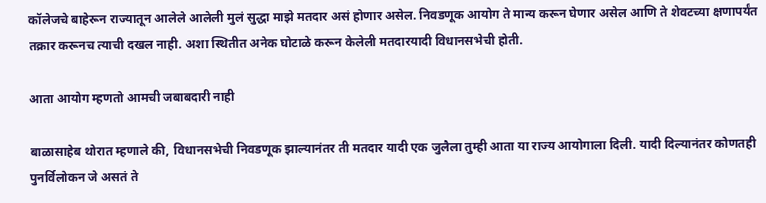कॉलेजचे बाहेरून राज्यातून आलेले आलेली मुलं सुद्धा माझे मतदार असं होणार असेल. निवडणूक आयोग ते मान्य करून घेणार असेल आणि ते शेवटच्या क्षणापर्यंत तक्रार करूनच त्याची दखल नाही. अशा स्थितीत अनेक घोटाळे करून केलेली मतदारयादी विधानसभेची होती.

आता आयोग म्हणतो आमची जबाबदारी नाही

बाळासाहेब थोरात म्हणाले की, विधानसभेची निवडणूक झाल्यानंतर ती मतदार यादी एक जुलैला तुम्ही आता या राज्य आयोगाला दिली. यादी दिल्यानंतर कोणतही पुनर्विलोकन जे असतं ते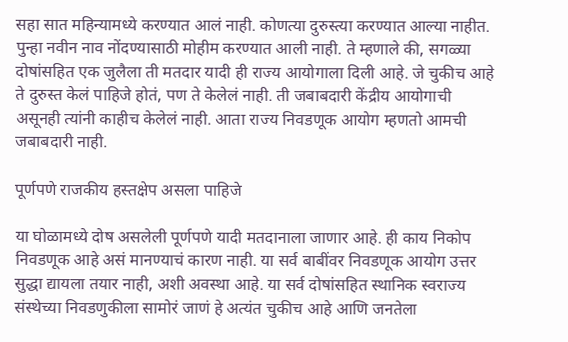सहा सात महिन्यामध्ये करण्यात आलं नाही. कोणत्या दुरुस्त्या करण्यात आल्या नाहीत. पुन्हा नवीन नाव नोंदण्यासाठी मोहीम करण्यात आली नाही. ते म्हणाले की, सगळ्या दोषांसहित एक जुलैला ती मतदार यादी ही राज्य आयोगाला दिली आहे. जे चुकीच आहे ते दुरुस्त केलं पाहिजे होतं, पण ते केलेलं नाही. ती जबाबदारी केंद्रीय आयोगाची असूनही त्यांनी काहीच केलेलं नाही. आता राज्य निवडणूक आयोग म्हणतो आमची जबाबदारी नाही.

पूर्णपणे राजकीय हस्तक्षेप असला पाहिजे

या घोळामध्ये दोष असलेली पूर्णपणे यादी मतदानाला जाणार आहे. ही काय निकोप निवडणूक आहे असं मानण्याचं कारण नाही. या सर्व बाबींवर निवडणूक आयोग उत्तर सुद्धा द्यायला तयार नाही, अशी अवस्था आहे. या सर्व दोषांसहित स्थानिक स्वराज्य संस्थेच्या निवडणुकीला सामोरं जाणं हे अत्यंत चुकीच आहे आणि जनतेला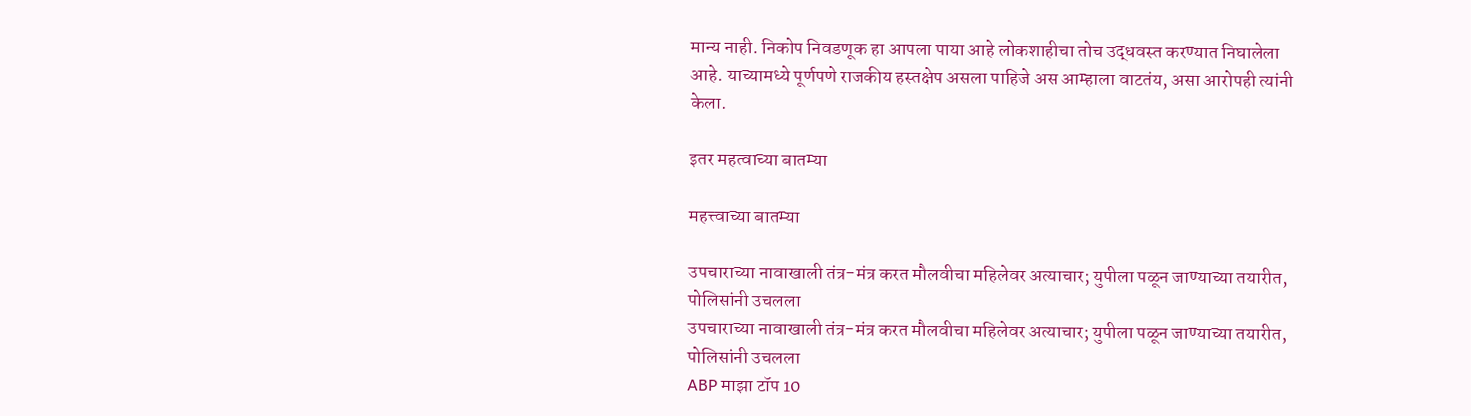मान्य नाही. निकोप निवडणूक हा आपला पाया आहे लोकशाहीचा तोच उद्धवस्त करण्यात निघालेला आहे. याच्यामध्ये पूर्णपणे राजकीय हस्तक्षेप असला पाहिजे अस आम्हाला वाटतंय, असा आरोपही त्यांनी केला.

इतर महत्वाच्या बातम्या

महत्त्वाच्या बातम्या

उपचाराच्या नावाखाली तंत्र-मंत्र करत मौलवीचा महिलेवर अत्याचार; युपीला पळून जाण्याच्या तयारीत, पोलिसांनी उचलला
उपचाराच्या नावाखाली तंत्र-मंत्र करत मौलवीचा महिलेवर अत्याचार; युपीला पळून जाण्याच्या तयारीत, पोलिसांनी उचलला
ABP माझा टॉप 10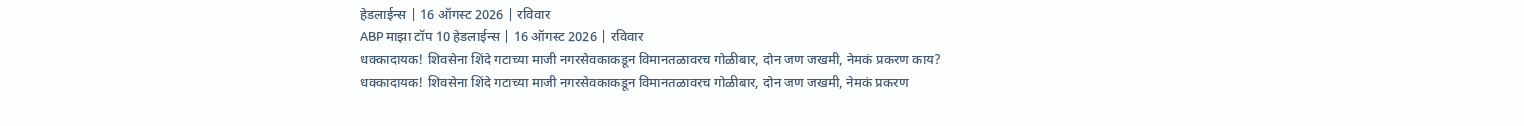हेडलाईन्स | 16 ऑगस्ट 2026 | रविवार
ABP माझा टॉप 10 हेडलाईन्स | 16 ऑगस्ट 2026 | रविवार
धक्कादायक! शिवसेना शिंदे गटाच्या माजी नगरसेवकाकडून विमानतळावरच गोळीबार, दोन जण जखमी, नेमकं प्रकरण काय?
धक्कादायक! शिवसेना शिंदे गटाच्या माजी नगरसेवकाकडून विमानतळावरच गोळीबार, दोन जण जखमी, नेमकं प्रकरण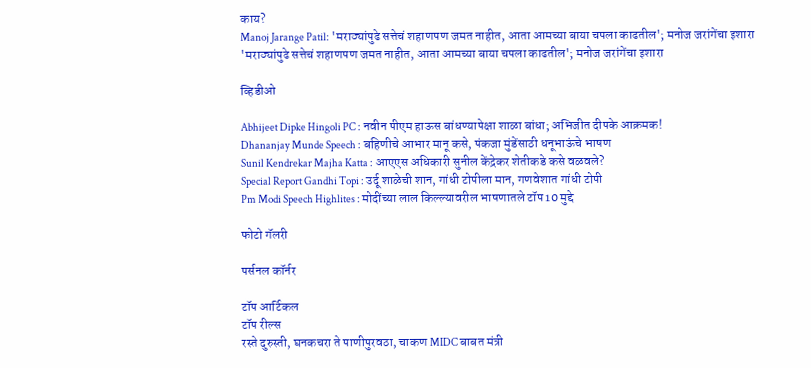काय?
Manoj Jarange Patil: 'मराठ्यांपुढे सत्तेचं शहाणपण जमत नाहीत, आता आमच्या बाया चपला काढतील'; मनोज जरांगेंचा इशारा
'मराठ्यांपुढे सत्तेचं शहाणपण जमत नाहीत, आता आमच्या बाया चपला काढतील'; मनोज जरांगेंचा इशारा

व्हिडीओ

Abhijeet Dipke Hingoli PC : नवीन पीएम हाऊस बांधण्यापेक्षा शाळा बांधा; अभिजीत दीपके आक्रमक!
Dhananjay Munde Speech : बहिणीचे आभार मानू कसे, पंकजा मुंडेंसाठी धनूभाऊंचे भाषण
Sunil Kendrekar Majha Katta : आएएस अधिकारी सुनील केंद्रेकर शेतीकडे कसे वळवले?
Special Report Gandhi Topi : उर्दू शाळेची शान, गांधी टोपीला मान, गणवेशात गांधी टोपी
Pm Modi Speech Highlites : मोदींच्या लाल किल्ल्यावरील भाषणातले टॉप 10 मुद्दे

फोटो गॅलरी

पर्सनल कॉर्नर

टॉप आर्टिकल
टॉप रील्स
रस्ते दुरुस्ती, घनकचरा ते पाणीपुरवठा, चाकण MIDC बाबत मंत्री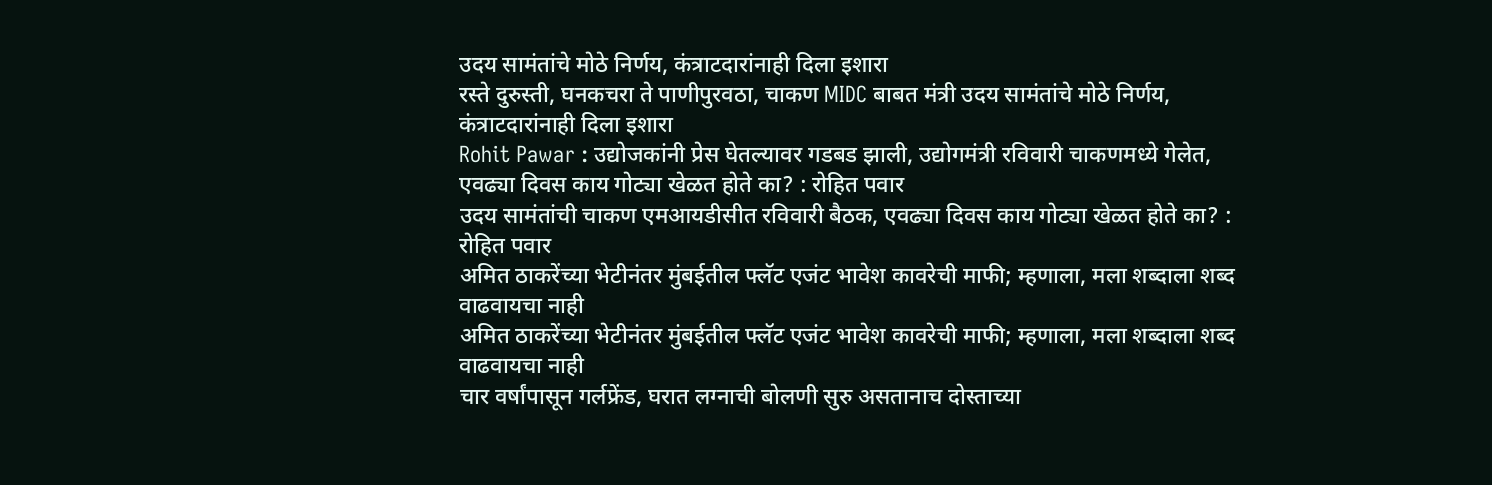उदय सामंतांचे मोठे निर्णय, कंत्राटदारांनाही दिला इशारा
रस्ते दुरुस्ती, घनकचरा ते पाणीपुरवठा, चाकण MIDC बाबत मंत्री उदय सामंतांचे मोठे निर्णय, कंत्राटदारांनाही दिला इशारा
Rohit Pawar : उद्योजकांनी प्रेस घेतल्यावर गडबड झाली, उद्योगमंत्री रविवारी चाकणमध्ये गेलेत, एवढ्या दिवस काय गोट्या खेळत होते का? : रोहित पवार
उदय सामंतांची चाकण एमआयडीसीत रविवारी बैठक, एवढ्या दिवस काय गोट्या खेळत होते का? : रोहित पवार
अमित ठाकरेंच्या भेटीनंतर मुंबईतील फ्लॅट एजंट भावेश कावरेची माफी; म्हणाला, मला शब्दाला शब्द वाढवायचा नाही
अमित ठाकरेंच्या भेटीनंतर मुंबईतील फ्लॅट एजंट भावेश कावरेची माफी; म्हणाला, मला शब्दाला शब्द वाढवायचा नाही
चार वर्षांपासून गर्लफ्रेंड, घरात लग्नाची बोलणी सुरु असतानाच दोस्ताच्या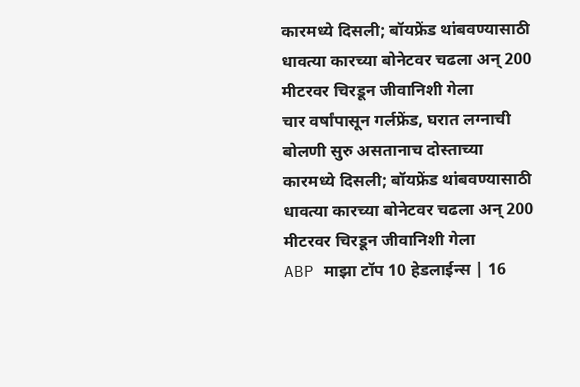कारमध्ये दिसली; बॉयफ्रेंड थांबवण्यासाठी धावत्या कारच्या बोनेटवर चढला अन् 200 मीटरवर चिरडून जीवानिशी गेला
चार वर्षांपासून गर्लफ्रेंड, घरात लग्नाची बोलणी सुरु असतानाच दोस्ताच्या कारमध्ये दिसली; बॉयफ्रेंड थांबवण्यासाठी धावत्या कारच्या बोनेटवर चढला अन् 200 मीटरवर चिरडून जीवानिशी गेला
ABP माझा टॉप 10 हेडलाईन्स | 16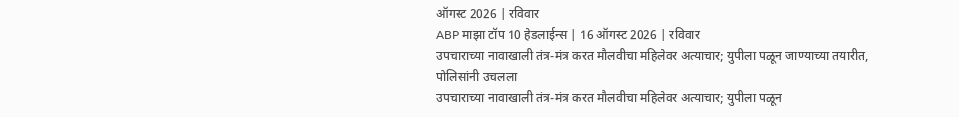ऑगस्ट 2026 | रविवार
ABP माझा टॉप 10 हेडलाईन्स | 16 ऑगस्ट 2026 | रविवार
उपचाराच्या नावाखाली तंत्र-मंत्र करत मौलवीचा महिलेवर अत्याचार; युपीला पळून जाण्याच्या तयारीत, पोलिसांनी उचलला
उपचाराच्या नावाखाली तंत्र-मंत्र करत मौलवीचा महिलेवर अत्याचार; युपीला पळून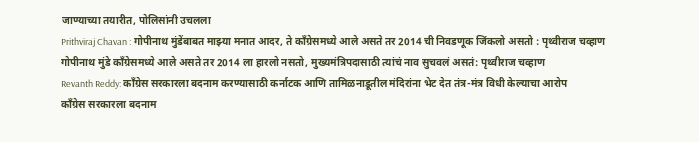जाण्याच्या तयारीत, पोलिसांनी उचलला
Prithviraj Chavan : गोपीनाथ मुंडेंबाबत माझ्या मनात आदर, ते काँग्रेसमध्ये आले असते तर 2014 ची निवडणूक जिंकलो असतो : पृथ्वीराज चव्हाण
गोपीनाथ मुंडे काँग्रेसमध्ये आले असते तर 2014 ला हारलो नसतो, मुख्यमंत्रिपदासाठी त्यांचं नाव सुचवलं असतं: पृथ्वीराज चव्हाण
Revanth Reddy: काँग्रेस सरकारला बदनाम करण्यासाठी कर्नाटक आणि तामिळनाडूतील मंदिरांना भेट देत तंत्र-मंत्र विधी केल्याचा आरोप
काँग्रेस सरकारला बदनाम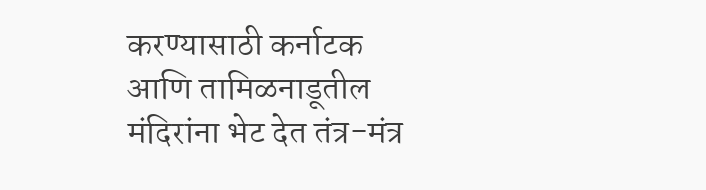करण्यासाठी कर्नाटक आणि तामिळनाडूतील मंदिरांना भेट देत तंत्र-मंत्र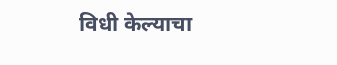विधी केल्याचा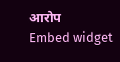आरोप
Embed widget